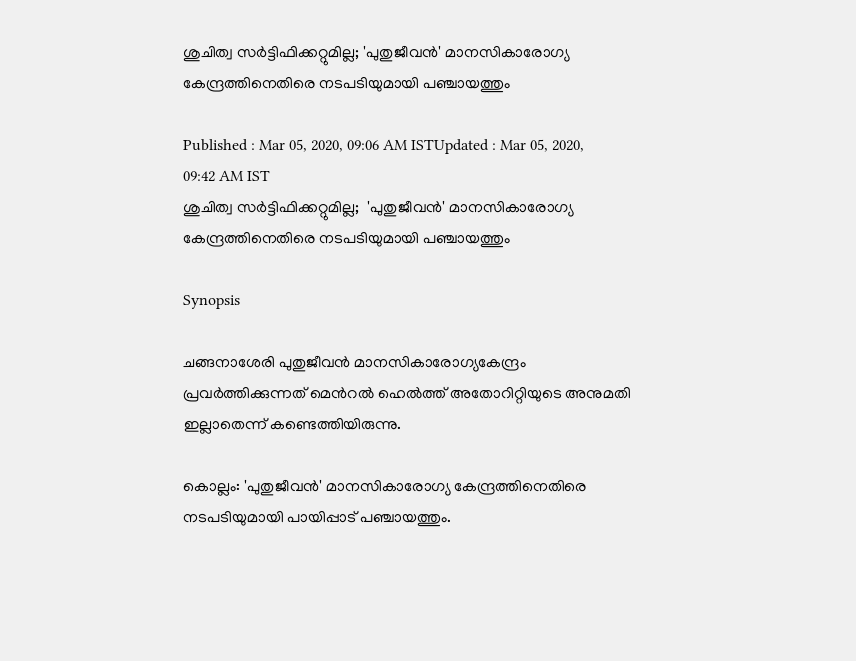ശുചിത്വ സർട്ടിഫിക്കറ്റുമില്ല; 'പുതുജീവന്‍' മാനസികാരോഗ്യ കേന്ദ്രത്തിനെതിരെ നടപടിയുമായി പഞ്ചായത്തും

Published : Mar 05, 2020, 09:06 AM ISTUpdated : Mar 05, 2020, 09:42 AM IST
ശുചിത്വ സർട്ടിഫിക്കറ്റുമില്ല;  'പുതുജീവന്‍' മാനസികാരോഗ്യ കേന്ദ്രത്തിനെതിരെ നടപടിയുമായി പഞ്ചായത്തും

Synopsis

ചങ്ങനാശേരി പുതുജീവൻ മാനസികാരോഗ്യകേന്ദ്രം പ്രവർത്തിക്കുന്നത് മെന്‍റൽ ഹെൽത്ത് അതോറിറ്റിയുടെ അനുമതി ഇല്ലാതെന്ന് കണ്ടെത്തിയിരുന്നു.

കൊല്ലം: 'പുതുജീവന്‍' മാനസികാരോഗ്യ കേന്ദ്രത്തിനെതിരെ നടപടിയുമായി പായിപ്പാട് പഞ്ചായത്തും.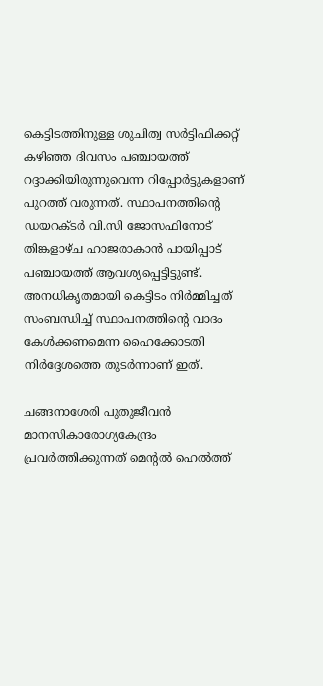കെട്ടിടത്തിനുള്ള ശുചിത്വ സർട്ടിഫിക്കറ്റ് കഴിഞ്ഞ ദിവസം പഞ്ചായത്ത് റദ്ദാക്കിയിരുന്നുവെന്ന റിപ്പോര്‍ട്ടുകളാണ് പുറത്ത് വരുന്നത്. സ്ഥാപനത്തിന്‍റെ ഡയറക്ടർ വി.സി ജോസഫിനോട് തിങ്കളാഴ്ച ഹാജരാകാൻ പായിപ്പാട് പഞ്ചായത്ത് ആവശ്യപ്പെട്ടിട്ടുണ്ട്. അനധികൃതമായി കെട്ടിടം നിർമ്മിച്ചത് സംബന്ധിച്ച് സ്ഥാപനത്തിന്‍റെ വാദം കേൾക്കണമെന്ന ഹൈക്കോടതി നിർദ്ദേശത്തെ തുടർന്നാണ് ഇത്.

ചങ്ങനാശേരി പുതുജീവൻ മാനസികാരോഗ്യകേന്ദ്രം പ്രവർത്തിക്കുന്നത് മെന്‍റൽ ഹെൽത്ത്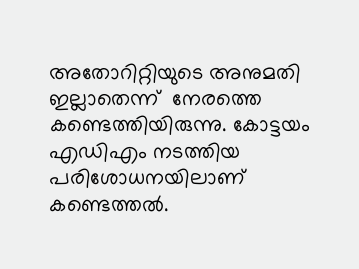അതോറിറ്റിയുടെ അനുമതി ഇല്ലാതെന്ന്  നേരത്തെ കണ്ടെത്തിയിരുന്നു. കോട്ടയം എഡിഎം നടത്തിയ പരിശോധനയിലാണ്  കണ്ടെത്തൽ.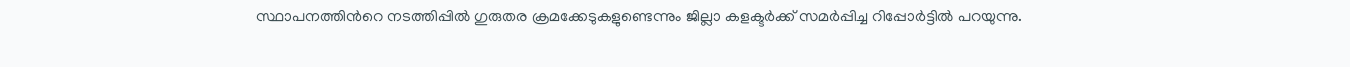സ്ഥാപനത്തിന്‍റെ നടത്തിപ്പിൽ ഗുരുതര ക്രമക്കേടുകളുണ്ടെന്നും ജില്ലാ കളക്ടർക്ക് സമർപ്പിച്ച റിപ്പോർട്ടിൽ പറയുന്നു.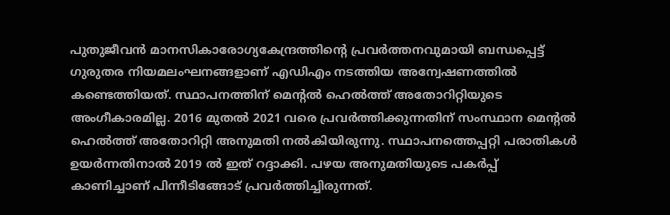പുതുജീവൻ മാനസികാരോഗ്യകേന്ദ്രത്തിന്‍റെ പ്രവർത്തനവുമായി ബന്ധപ്പെട്ട് ഗുരുതര നിയമലംഘനങ്ങളാണ് എഡിഎം നടത്തിയ അന്വേഷണത്തിൽ കണ്ടെത്തിയത്. സ്ഥാപനത്തിന് മെന്‍റൽ ഹെൽത്ത് അതോറിറ്റിയുടെ അംഗീകാരമില്ല. 2016 മുതൽ 2021 വരെ പ്രവർത്തിക്കുന്നതിന് സംസ്ഥാന മെന്‍റൽ ഹെൽത്ത് അതോറിറ്റി അനുമതി നൽകിയിരുന്നു. സ്ഥാപനത്തെപ്പറ്റി പരാതികൾ ഉയർന്നതിനാൽ 2019 ൽ ഇത് റദ്ദാക്കി. പഴയ അനുമതിയുടെ പകർപ്പ് കാണിച്ചാണ് പിന്നീടിങ്ങോട് പ്രവർത്തിച്ചിരുന്നത്.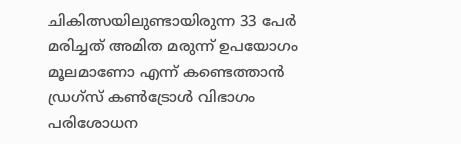ചികിത്സയിലുണ്ടായിരുന്ന 33 പേർ മരിച്ചത് അമിത മരുന്ന് ഉപയോഗം മൂലമാണോ എന്ന് കണ്ടെത്താൻ ഡ്രഗ്സ് കൺട്രോൾ വിഭാഗം പരിശോധന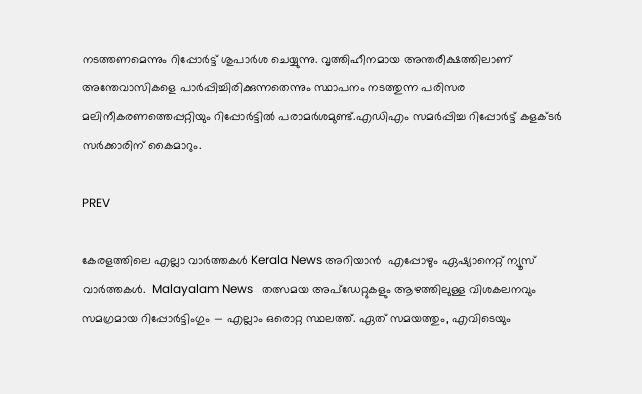നടത്തണമെന്നും റിപ്പോർട്ട് ശുപാർശ ചെയ്യുന്നു. വൃത്തിഹീനമായ അന്തരീക്ഷത്തിലാണ് അന്തേവാസികളെ പാർപ്പിച്ചിരിക്കുന്നതെന്നും സ്ഥാപനം നടത്തുന്ന പരിസര മലിനീകരണത്തെപ്പറ്റിയും റിപ്പോർട്ടിൽ പരാമർശമുണ്ട്.എഡിഎം സമർപ്പിച്ച റിപ്പോർട്ട് കളക്ടർ സർക്കാരിന് കൈമാറും.

PREV

കേരളത്തിലെ എല്ലാ വാർത്തകൾ Kerala News അറിയാൻ  എപ്പോഴും ഏഷ്യാനെറ്റ് ന്യൂസ് വാർത്തകൾ.  Malayalam News   തത്സമയ അപ്‌ഡേറ്റുകളും ആഴത്തിലുള്ള വിശകലനവും സമഗ്രമായ റിപ്പോർട്ടിംഗും — എല്ലാം ഒരൊറ്റ സ്ഥലത്ത്. ഏത് സമയത്തും, എവിടെയും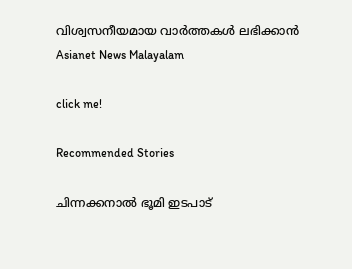വിശ്വസനീയമായ വാർത്തകൾ ലഭിക്കാൻ Asianet News Malayalam

click me!

Recommended Stories

ചിന്നക്കനാൽ ഭൂമി ഇടപാട്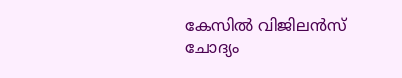കേസിൽ വിജിലൻസ് ചോദ്യം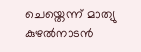ചെയ്തെന്ന് മാത്യു കുഴൽനാടൻ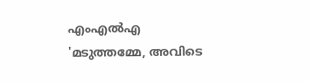എംഎൽഎ
'മടുത്തമ്മേ, അവി‌ടെ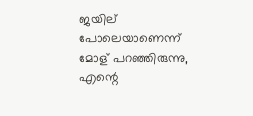ജയില് പോലെയാണെന്ന് മോള് പറഞ്ഞിരുന്നു, എന്റെ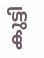കു‌‌ട്ടി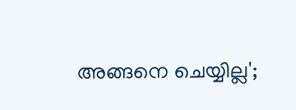അങ്ങനെ ചെയ്യില്ല';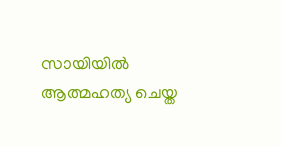സായിയിൽ ആത്മഹത്യ ചെയ്ത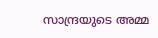സാന്ദ്രയുടെ അമ്മ